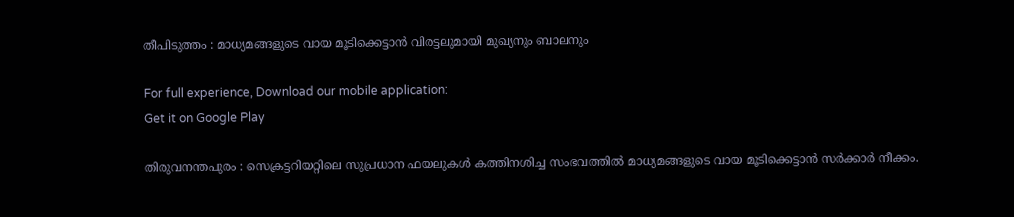തീപിടുത്തം : മാധ്യമങ്ങളുടെ വായ മൂടിക്കെട്ടാന്‍ വിരട്ടലുമായി മുഖ്യനും ബാലനും

For full experience, Download our mobile application:
Get it on Google Play

തിരുവനന്തപുരം : സെക്രട്ടറിയറ്റിലെ സുപ്രധാന ഫയലുകള്‍ കത്തിനശിച്ച സംഭവത്തില്‍ മാധ്യമങ്ങളുടെ വായ മൂടിക്കെട്ടാന്‍ സര്‍ക്കാര്‍ നീക്കം.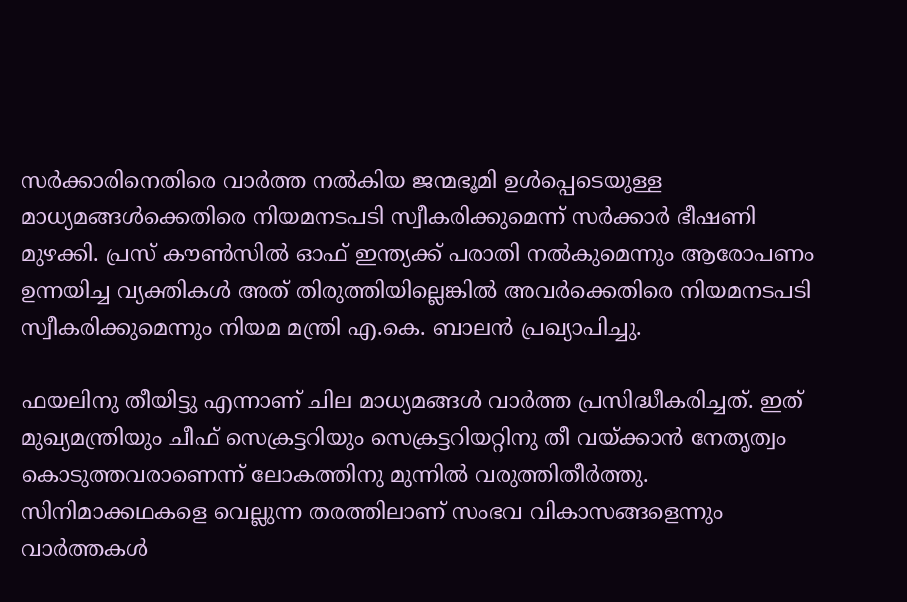സര്‍ക്കാരിനെതിരെ വാര്‍ത്ത നല്‍കിയ ജന്മഭൂമി ഉള്‍പ്പെടെയുള്ള മാധ്യമങ്ങള്‍ക്കെതിരെ നിയമനടപടി സ്വീകരിക്കുമെന്ന് സര്‍ക്കാര്‍ ഭീഷണി മുഴക്കി. പ്രസ് കൗണ്‍സില്‍ ഓഫ് ഇന്ത്യക്ക് പരാതി നല്‍കുമെന്നും ആരോപണം ഉന്നയിച്ച വ്യക്തികള്‍ അത് തിരുത്തിയില്ലെങ്കില്‍ അവര്‍ക്കെതിരെ നിയമനടപടി സ്വീകരിക്കുമെന്നും നിയമ മന്ത്രി എ.കെ. ബാലന്‍ പ്രഖ്യാപിച്ചു.

ഫയലിനു തീയിട്ടു എന്നാണ് ചില മാധ്യമങ്ങള്‍ വാര്‍ത്ത പ്രസിദ്ധീകരിച്ചത്. ഇത് മുഖ്യമന്ത്രിയും ചീഫ് സെക്രട്ടറിയും സെക്രട്ടറിയറ്റിനു തീ വയ്ക്കാന്‍ നേതൃത്വം കൊടുത്തവരാണെന്ന് ലോകത്തിനു മുന്നില്‍ വരുത്തിതീര്‍ത്തു. സിനിമാക്കഥകളെ വെല്ലുന്ന തരത്തിലാണ് സംഭവ വികാസങ്ങളെന്നും വാര്‍ത്തകള്‍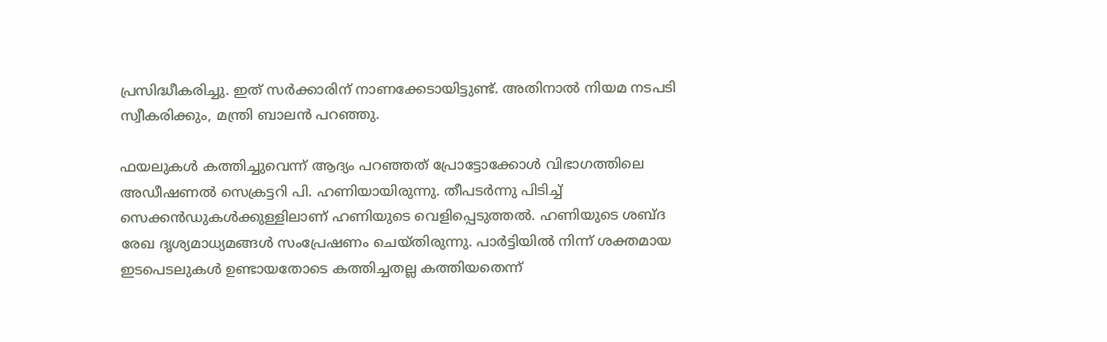പ്രസിദ്ധീകരിച്ചു. ഇത് സര്‍ക്കാരിന് നാണക്കേടായിട്ടുണ്ട്. അതിനാല്‍ നിയമ നടപടി സ്വീകരിക്കും, മന്ത്രി ബാലന്‍ പറഞ്ഞു.

ഫയലുകള്‍ കത്തിച്ചുവെന്ന് ആദ്യം പറഞ്ഞത് പ്രോട്ടോക്കോള്‍ വിഭാഗത്തിലെ അഡീഷണല്‍ സെക്രട്ടറി പി. ഹണിയായിരുന്നു. തീപടര്‍ന്നു പിടിച്ച്‌ സെക്കന്‍ഡുകള്‍ക്കുള്ളിലാണ് ഹണിയുടെ വെളിപ്പെടുത്തല്‍. ഹണിയുടെ ശബ്ദ രേഖ ദൃശ്യമാധ്യമങ്ങള്‍ സംപ്രേഷണം ചെയ്തിരുന്നു. പാര്‍ട്ടിയില്‍ നിന്ന് ശക്തമായ ഇടപെടലുകള്‍ ഉണ്ടായതോടെ കത്തിച്ചതല്ല കത്തിയതെന്ന്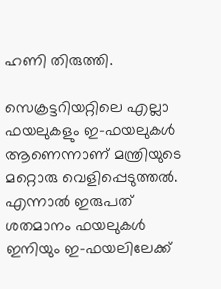ഹണി തിരുത്തി.

സെക്രട്ടറിയറ്റിലെ എല്ലാ ഫയലുകളും ഇ-ഫയലുകള്‍ ആണെന്നാണ് മന്ത്രിയുടെ മറ്റൊരു വെളിപ്പെടുത്തല്‍. എന്നാല്‍ ഇരുപത് ശതമാനം ഫയലുകള്‍ ഇനിയും ഇ-ഫയലിലേക്ക്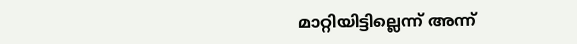മാറ്റിയിട്ടില്ലെന്ന് അന്ന്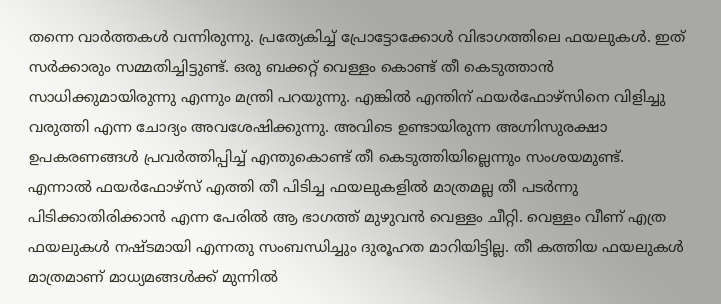തന്നെ വാര്‍ത്തകള്‍ വന്നിരുന്നു. പ്രത്യേകിച്ച്‌ പ്രോട്ടോക്കോള്‍ വിഭാഗത്തിലെ ഫയലുകള്‍. ഇത് സര്‍ക്കാരും സമ്മതിച്ചിട്ടുണ്ട്. ഒരു ബക്കറ്റ് വെള്ളം കൊണ്ട് തീ കെടുത്താന്‍ സാധിക്കുമായിരുന്നു എന്നും മന്ത്രി പറയുന്നു. എങ്കില്‍ എന്തിന് ഫയര്‍ഫോഴ്‌സിനെ വിളിച്ചു വരുത്തി എന്ന ചോദ്യം അവശേഷിക്കുന്നു. അവിടെ ഉണ്ടായിരുന്ന അഗ്നിസുരക്ഷാ ഉപകരണങ്ങള്‍ പ്രവര്‍ത്തിപ്പിച്ച്‌ എന്തുകൊണ്ട് തീ കെടുത്തിയില്ലെന്നും സംശയമുണ്ട്. എന്നാല്‍ ഫയര്‍ഫോഴ്‌സ് എത്തി തീ പിടിച്ച ഫയലുകളില്‍ മാത്രമല്ല തീ പടര്‍ന്നു പിടിക്കാതിരിക്കാന്‍ എന്ന പേരില്‍ ആ ഭാഗത്ത് മുഴുവന്‍ വെള്ളം ചീറ്റി. വെള്ളം വീണ് എത്ര ഫയലുകള്‍ നഷ്ടമായി എന്നതു സംബന്ധിച്ചും ദുരൂഹത മാറിയിട്ടില്ല. തീ കത്തിയ ഫയലുകള്‍ മാത്രമാണ് മാധ്യമങ്ങള്‍ക്ക് മുന്നില്‍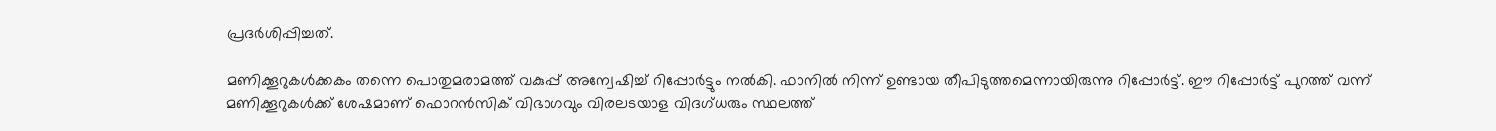പ്രദര്‍ശിപ്പിച്ചത്.

മണിക്കൂറുകള്‍ക്കകം തന്നെ പൊതുമരാമത്ത് വകുപ്പ് അന്വേഷിച്ച്‌ റിപ്പോര്‍ട്ടും നല്‍കി. ഫാനില്‍ നിന്ന് ഉണ്ടായ തീപിടുത്തമെന്നായിരുന്നു റിപ്പോര്‍ട്ട്. ഈ റിപ്പോര്‍ട്ട് പുറത്ത് വന്ന് മണിക്കൂറുകള്‍ക്ക് ശേഷമാണ് ഫൊറന്‍സിക് വിഭാഗവും വിരലടയാള വിദഗ്ധരും സ്ഥലത്ത്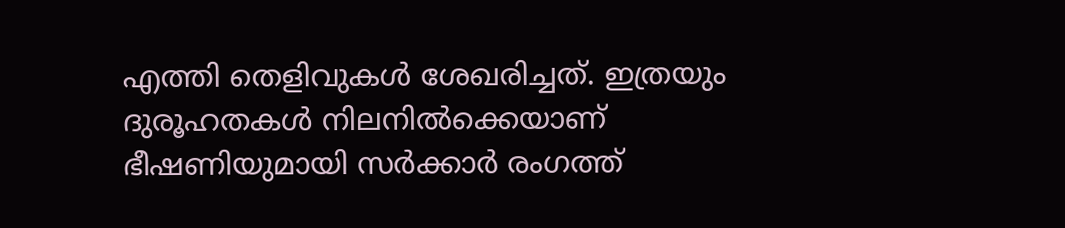എത്തി തെളിവുകള്‍ ശേഖരിച്ചത്. ഇത്രയും ദുരൂഹതകള്‍ നിലനില്‍ക്കെയാണ് ഭീഷണിയുമായി സര്‍ക്കാര്‍ രംഗത്ത്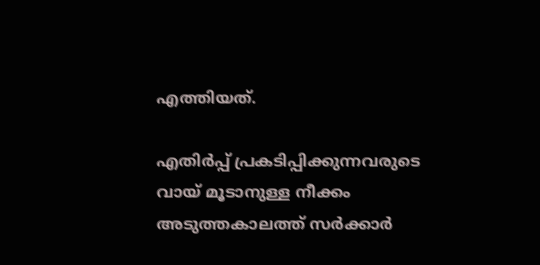എത്തിയത്.

എതിര്‍പ്പ് പ്രകടിപ്പിക്കുന്നവരുടെ വായ് മൂടാനുള്ള നീക്കം അടുത്തകാലത്ത് സര്‍ക്കാര്‍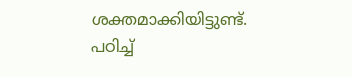ശക്തമാക്കിയിട്ടുണ്ട്. പഠിച്ച്‌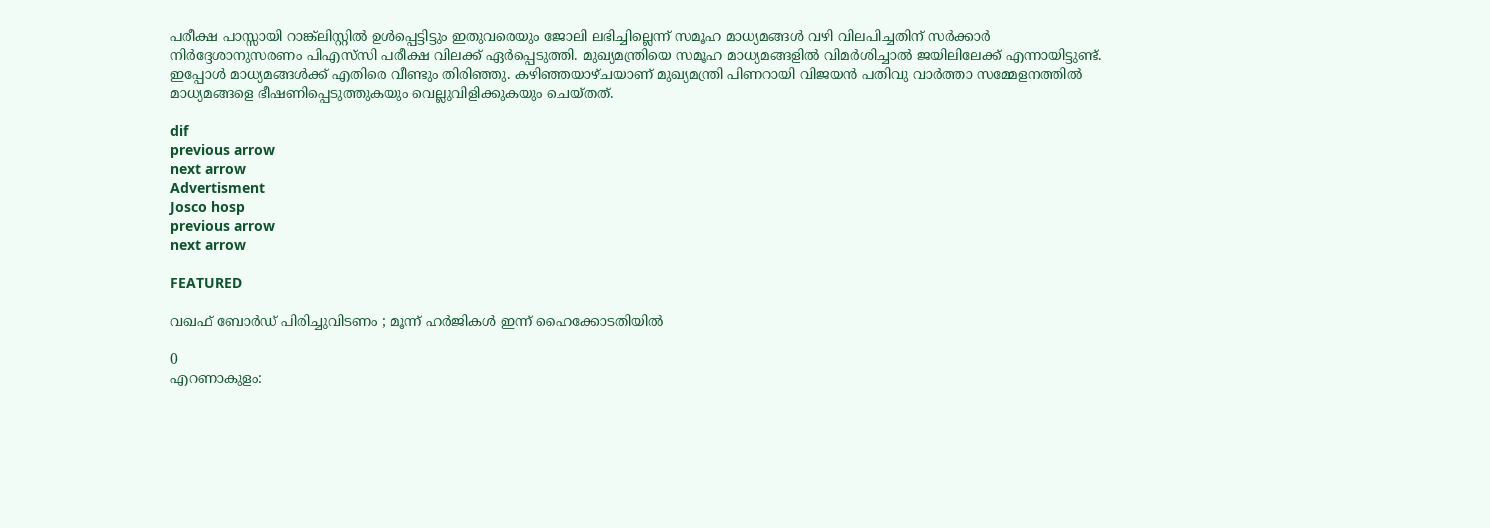പരീക്ഷ പാസ്സായി റാങ്ക്‌ലിസ്റ്റില്‍ ഉള്‍പ്പെട്ടിട്ടും ഇതുവരെയും ജോലി ലഭിച്ചില്ലെന്ന് സമൂഹ മാധ്യമങ്ങള്‍ വഴി വിലപിച്ചതിന് സര്‍ക്കാര്‍ നിര്‍ദ്ദേശാനുസരണം പിഎസ്‌സി പരീക്ഷ വിലക്ക് ഏര്‍പ്പെടുത്തി. മുഖ്യമന്ത്രിയെ സമൂഹ മാധ്യമങ്ങളില്‍ വിമര്‍ശിച്ചാല്‍ ജയിലിലേക്ക് എന്നായിട്ടുണ്ട്. ഇപ്പോള്‍ മാധ്യമങ്ങള്‍ക്ക് എതിരെ വീണ്ടും തിരിഞ്ഞു. കഴിഞ്ഞയാഴ്ചയാണ് മുഖ്യമന്ത്രി പിണറായി വിജയന്‍ പതിവു വാര്‍ത്താ സമ്മേളനത്തില്‍ മാധ്യമങ്ങളെ ഭീഷണിപ്പെടുത്തുകയും വെല്ലുവിളിക്കുകയും ചെയ്തത്.

dif
previous arrow
next arrow
Advertisment
Josco hosp
previous arrow
next arrow

FEATURED

വഖഫ് ബോര്‍ഡ് പിരിച്ചുവിടണം ; മൂന്ന് ഹർജികൾ ഇന്ന് ഹൈക്കോടതിയിൽ

0
എറണാകുളം: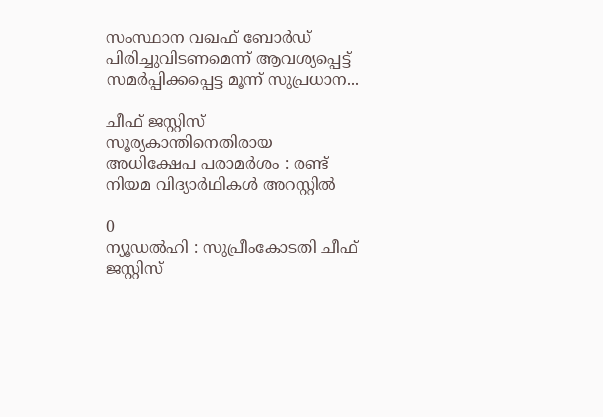സംസ്ഥാന വഖഫ് ബോർഡ് പിരിച്ചുവിടണമെന്ന് ആവശ്യപ്പെട്ട് സമർപ്പിക്കപ്പെട്ട മൂന്ന് സുപ്രധാന...

ചീഫ് ജസ്റ്റിസ് സൂര്യകാന്തിനെതിരായ അധിക്ഷേപ പരാമർശം : രണ്ട് നിയമ വിദ്യാർഥികൾ അറസ്റ്റിൽ

0
ന്യൂഡൽഹി : സുപ്രീംകോടതി ചീഫ് ജസ്റ്റിസ്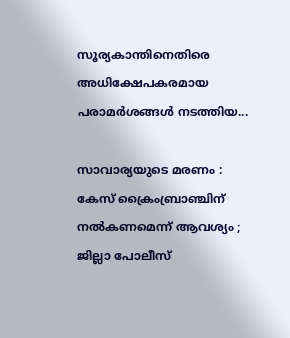സൂര്യകാന്തിനെതിരെ അധിക്ഷേപകരമായ പരാമർശങ്ങൾ നടത്തിയ...

സാവാര്യയുടെ മരണം : കേസ് ക്രൈംബ്രാഞ്ചിന് നൽകണമെന്ന് ആവശ്യം ; ജില്ലാ പോലീസ്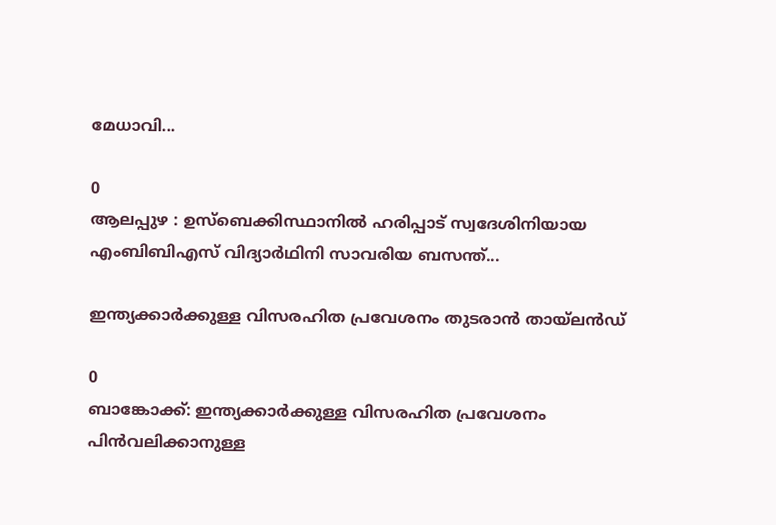മേധാവി...

0
ആലപ്പുഴ : ഉസ്ബെക്കിസ്ഥാനിൽ ഹരിപ്പാട് സ്വദേശിനിയായ എംബിബിഎസ് വിദ്യാർഥിനി സാവരിയ ബസന്ത്...

ഇന്ത്യക്കാർക്കുള്ള വിസരഹിത പ്രവേശനം തുടരാൻ തായ്‍ലൻഡ്

0
ബാങ്കോക്ക്: ഇന്ത്യക്കാർക്കുള്ള വിസരഹിത പ്രവേശനം പിൻവലിക്കാനുള്ള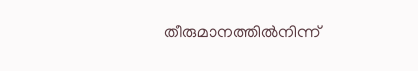തീരുമാനത്തിൽനിന്ന്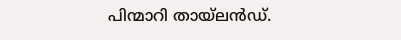പിന്മാറി തായ്‍ലൻഡ്.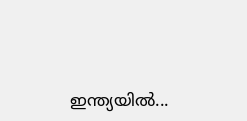ഇന്ത്യയിൽ...